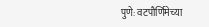पुणे: वटपौर्णिमेच्या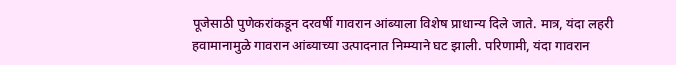पूजेसाठी पुणेकरांकडून दरवर्षी गावरान आंब्याला विशेष प्राधान्य दिले जाते. मात्र, यंदा लहरी हवामानामुळे गावरान आंब्याच्या उत्पादनात निम्म्याने घट झाली. परिणामी, यंदा गावरान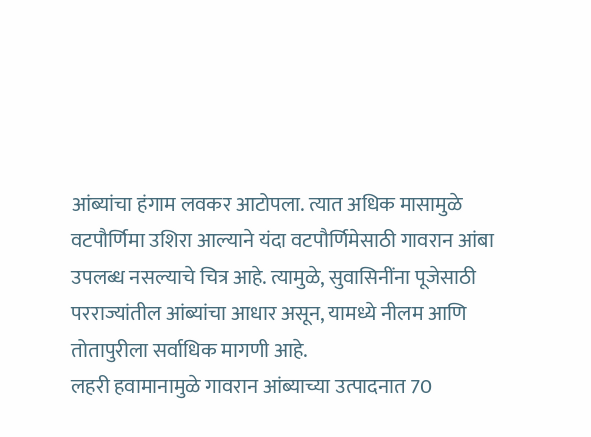आंब्यांचा हंगाम लवकर आटोपला. त्यात अधिक मासामुळे वटपौर्णिमा उशिरा आल्याने यंदा वटपौर्णिमेसाठी गावरान आंबा उपलब्ध नसल्याचे चित्र आहे. त्यामुळे, सुवासिनींना पूजेसाठी परराज्यांतील आंब्यांचा आधार असून, यामध्ये नीलम आणि तोतापुरीला सर्वाधिक मागणी आहे.
लहरी हवामानामुळे गावरान आंब्याच्या उत्पादनात 70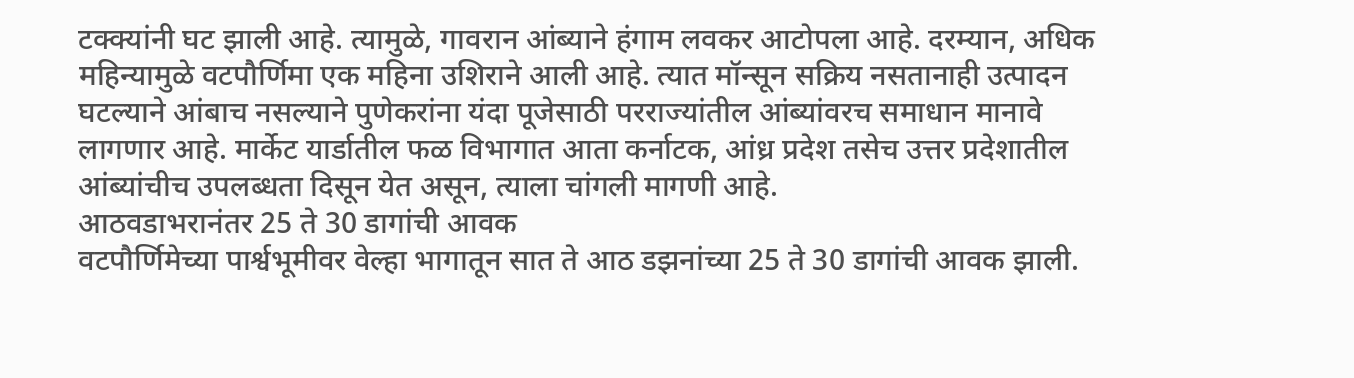टक्क्यांनी घट झाली आहे. त्यामुळे, गावरान आंब्याने हंगाम लवकर आटोपला आहे. दरम्यान, अधिक महिन्यामुळे वटपौर्णिमा एक महिना उशिराने आली आहे. त्यात मॉन्सून सक्रिय नसतानाही उत्पादन घटल्याने आंबाच नसल्याने पुणेकरांना यंदा पूजेसाठी परराज्यांतील आंब्यांवरच समाधान मानावे लागणार आहे. मार्केट यार्डातील फळ विभागात आता कर्नाटक, आंध्र प्रदेश तसेच उत्तर प्रदेशातील आंब्यांचीच उपलब्धता दिसून येत असून, त्याला चांगली मागणी आहे.
आठवडाभरानंतर 25 ते 30 डागांची आवक
वटपौर्णिमेच्या पार्श्वभूमीवर वेल्हा भागातून सात ते आठ डझनांच्या 25 ते 30 डागांची आवक झाली.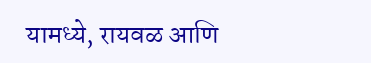यामध्ये, रायवळ आणि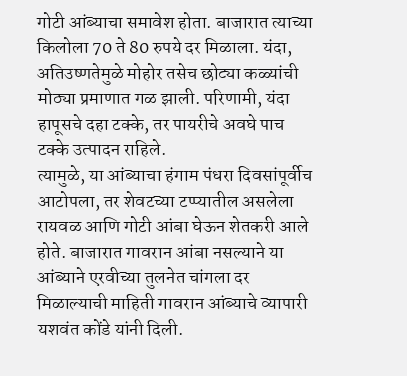गोटी आंब्याचा समावेश होता. बाजारात त्याच्या किलोला 70 ते 80 रुपये दर मिळाला. यंदा, अतिउष्णतेमुळे मोहोर तसेच छोट्या कळ्यांची मोठ्या प्रमाणात गळ झाली. परिणामी, यंदा हापूसचे दहा टक्के, तर पायरीचे अवघे पाच टक्के उत्पादन राहिले.
त्यामुळे, या आंब्याचा हंगाम पंधरा दिवसांपूर्वीच आटोपला, तर शेवटच्या टप्प्यातील असलेला रायवळ आणि गोटी आंबा घेऊन शेतकरी आले होते. बाजारात गावरान आंबा नसल्याने या आंब्याने एरवीच्या तुलनेत चांगला दर मिळाल्याची माहिती गावरान आंब्याचे व्यापारी यशवंत कोंडे यांनी दिली.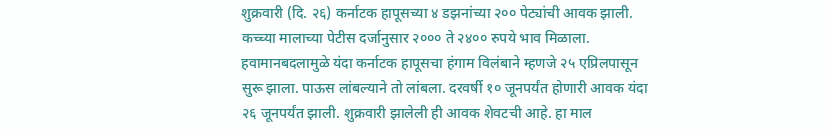शुक्रवारी (दि. २६) कर्नाटक हापूसच्या ४ डझनांच्या २०० पेट्यांची आवक झाली. कच्च्या मालाच्या पेटीस दर्जानुसार २००० ते २४०० रुपये भाव मिळाला. हवामानबदलामुळे यंदा कर्नाटक हापूसचा हंगाम विलंबाने म्हणजे २५ एप्रिलपासून सुरू झाला. पाऊस लांबल्याने तो लांबला. दरवर्षी १० जूनपर्यंत होणारी आवक यंदा २६ जूनपर्यंत झाली. शुक्रवारी झालेली ही आवक शेवटची आहे. हा माल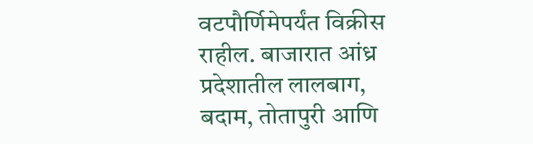वटपौर्णिमेपर्यंत विक्रीस राहील. बाजारात आंध्र प्रदेशातील लालबाग, बदाम, तोतापुरी आणि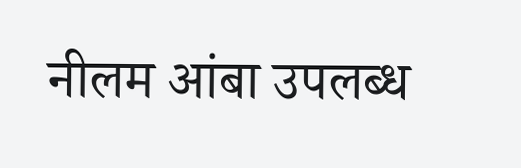नीलम आंबा उपलब्ध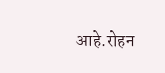आहे.रोहन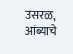उसरळ, आंब्याचे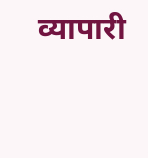व्यापारी